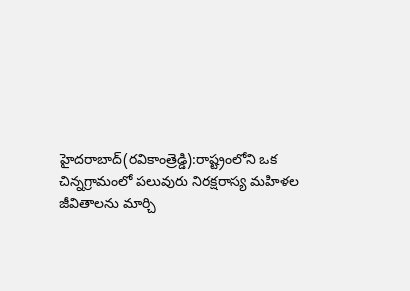హైదరాబాద్(రవికాంత్రెడ్డి):రాష్ట్రంలోని ఒక చిన్నగ్రామంలో పలువురు నిరక్షరాస్య మహిళల జీవితాలను మార్చి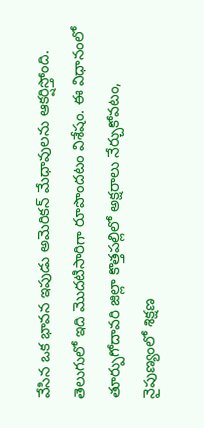వేసిన ఒక భావన ఇపుడు అమెరికన్ మేధావులను ఆకర్షిస్తోంది. తెలుగులో ఇది మొదటిసారిగా రూపొందటం విశేషం. ఈ విధానంలో తూర్పుగోదావరి జిల్లా కొత్తపల్లిలో అక్షరాలు నేర్చుకోవటం, నైపుణ్యంలో శిక్షణ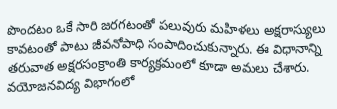పొందటం ఒకే సారి జరగటంతో పలువురు మహిళలు అక్షరాస్యులు కావటంతో పాటు జీవనోపాధి సంపాదించుకున్నారు. ఈ విధానాన్ని తరువాత అక్షరసంక్రాంతి కార్యక్రమంలో కూడా అమలు చేశారు.
వయోజనవిద్య విభాగంలో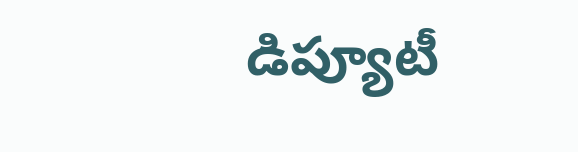డిప్యూటీ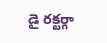డై రక్టర్గా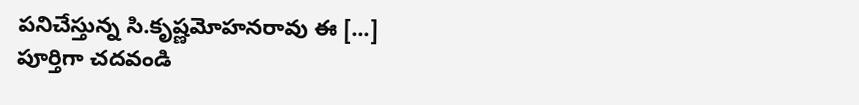పనిచేస్తున్న సి.కృష్ణమోహనరావు ఈ [...]
పూర్తిగా చదవండి